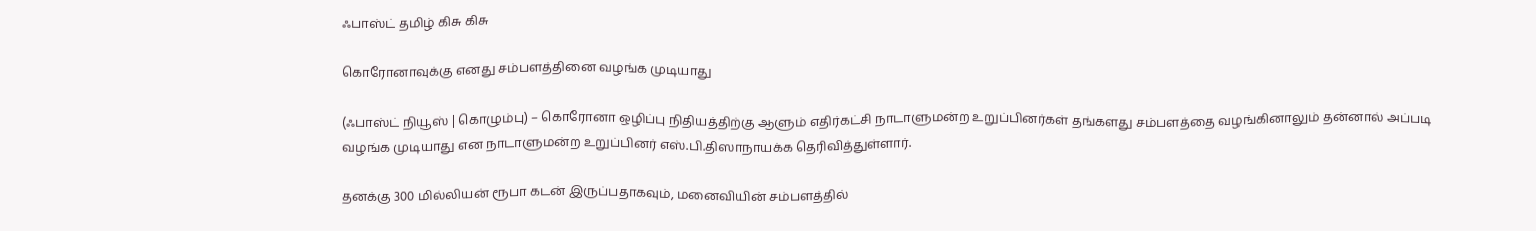ஃபாஸ்ட் தமிழ் கிசு கிசு

கொரோனாவுக்கு எனது சம்பளத்தினை வழங்க முடியாது

(ஃபாஸ்ட் நியூஸ் | கொழும்பு) – கொரோனா ஒழிப்பு நிதியத்திற்கு ஆளும் எதிர்கட்சி நாடாளுமன்ற உறுப்பினர்கள் தங்களது சம்பளத்தை வழங்கினாலும் தன்னால் அப்படி வழங்க முடியாது என நாடாளுமன்ற உறுப்பினர் எஸ்.பி.திஸாநாயக்க தெரிவித்துள்ளார்.

தனக்கு 300 மில்லியன் ரூபா கடன் இருப்பதாகவும், மனைவியின் சம்பளத்தில்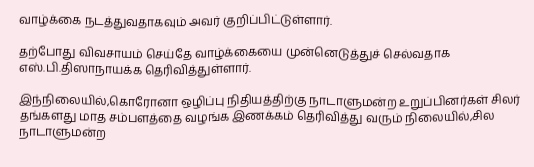வாழ்க்கை நடத்துவதாகவும் அவர் குறிப்பிட்டுள்ளார்.

தற்போது விவசாயம் செய்தே வாழ்க்கையை முன்னெடுத்துச் செல்வதாக எஸ்.பி.திஸாநாயக்க தெரிவித்துள்ளார்.

இந்நிலையில்,கொரோனா ஒழிப்பு நிதியத்திற்கு நாடாளுமன்ற உறுப்பினர்கள் சிலர் தங்களது மாத சம்பளத்தை வழங்க இணக்கம் தெரிவித்து வரும் நிலையில்,சில நாடாளுமன்ற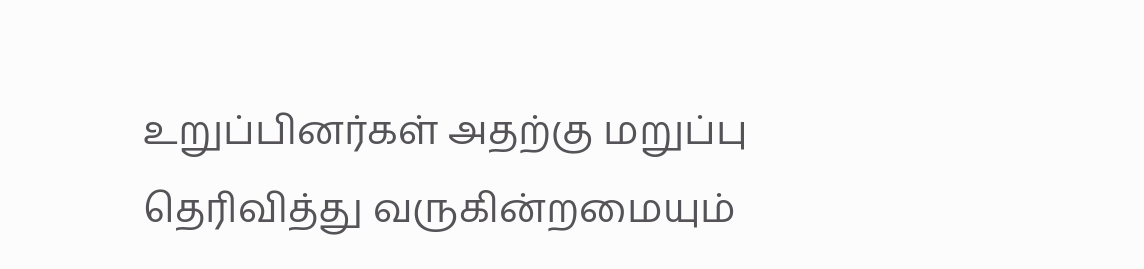உறுப்பினர்கள் அதற்கு மறுப்பு தெரிவித்து வருகின்றமையும்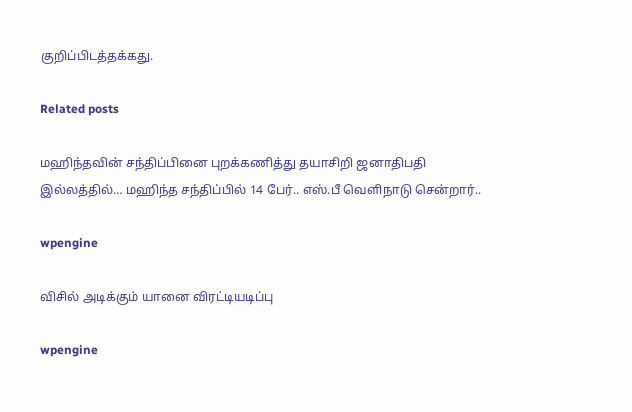குறிப்பிடத்தக்கது.

Related posts

மஹிந்தவின் சந்திப்பினை புறக்கணித்து தயாசிறி ஜனாதிபதி இல்லத்தில்… மஹிந்த சந்திப்பில் 14 பேர்.. எஸ்.பீ வெளிநாடு சென்றார்..

wpengine

விசில் அடிக்கும் யானை விரட்டியடிப்பு

wpengine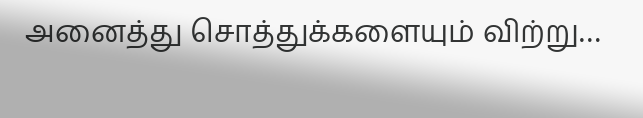அனைத்து சொத்துக்களையும் விற்று…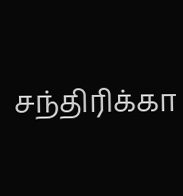சந்திரிக்கா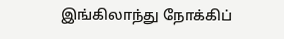இங்கிலாந்து நோக்கிப்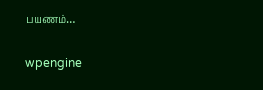பயணம்…

wpengine